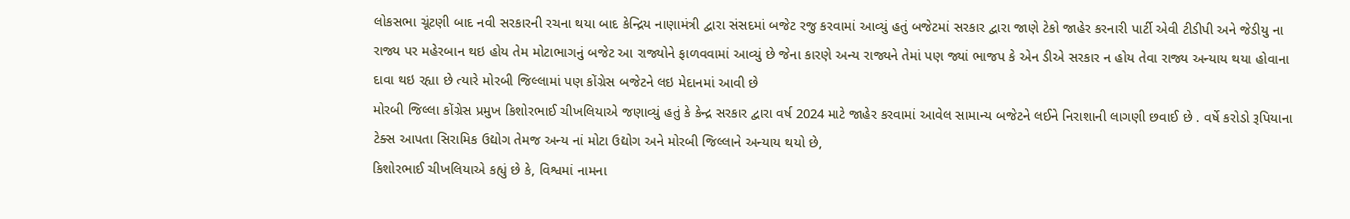લોકસભા ચૂંટણી બાદ નવી સરકારની રચના થયા બાદ કેન્દ્રિય નાણામંત્રી દ્વારા સંસદમાં બજેટ રજુ કરવામાં આવ્યું હતું બજેટમાં સરકાર દ્વારા જાણે ટેકો જાહેર કરનારી પાર્ટી એવી ટીડીપી અને જેડીયુ ના રાજ્ય પર મહેરબાન થઇ હોય તેમ મોટાભાગનું બજેટ આ રાજ્યોને ફાળવવામાં આવ્યું છે જેના કારણે અન્ય રાજ્યને તેમાં પણ જ્યાં ભાજપ કે એન ડીએ સરકાર ન હોય તેવા રાજ્ય અન્યાય થયા હોવાના દાવા થઇ રહ્યા છે ત્યારે મોરબી જિલ્લામાં પણ કોંગ્રેસ બજેટને લઇ મેદાનમાં આવી છે
મોરબી જિલ્લા કોંગ્રેસ પ્રમુખ કિશોરભાઈ ચીખલિયાએ જણાવ્યું હતું કે કેન્દ્ર સરકાર દ્વારા વર્ષ 2024 માટે જાહેર કરવામાં આવેલ સામાન્ય બજેટને લઈને નિરાશાની લાગણી છવાઈ છે . વર્ષે કરોડો રૂપિયાના ટેક્સ આપતા સિરામિક ઉદ્યોગ તેમજ અન્ય નાં મોટા ઉદ્યોગ અને મોરબી જિલ્લાને અન્યાય થયો છે,
કિશોરભાઈ ચીખલિયાએ કહ્યું છે કે, વિશ્વમાં નામના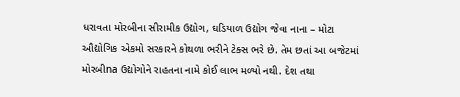ધરાવતા મોરબીના સીરામીક ઉદ્યોગ, ઘડિયાળ ઉદ્યોગ જેવા નાના – મોટા ઔદ્યોગિક એકમો સરકારને કોથળા ભરીને ટેક્સ ભરે છે. તેમ છતાં આ બજેટમાં મોરબીna ઉદ્યોગોને રાહતના નામે કોઈ લાભ મળ્યો નથી. દેશ તથા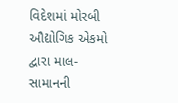વિદેશમાં મોરબી ઔદ્યોગિક એકમો દ્વારા માલ- સામાનની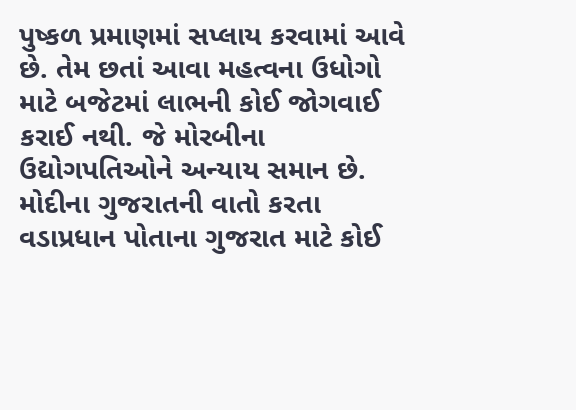પુષ્કળ પ્રમાણમાં સપ્લાય કરવામાં આવે છે. તેમ છતાં આવા મહત્વના ઉધોગો માટે બજેટમાં લાભની કોઈ જોગવાઈ કરાઈ નથી. જે મોરબીના ઉદ્યોગપતિઓને અન્યાય સમાન છે. મોદીના ગુજરાતની વાતો કરતા વડાપ્રધાન પોતાના ગુજરાત માટે કોઈ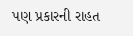પણ પ્રકારની રાહત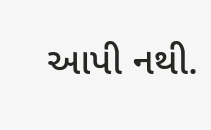આપી નથી.